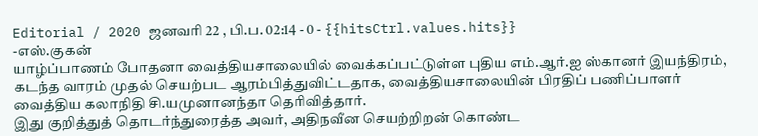Editorial / 2020 ஜனவரி 22 , பி.ப. 02:14 - 0 - {{hitsCtrl.values.hits}}
-எஸ்.குகன்
யாழ்ப்பாணம் போதனா வைத்தியசாலையில் வைக்கப்பட்டுள்ள புதிய எம்.ஆர்.ஐ ஸ்கானர் இயந்திரம், கடந்த வாரம் முதல் செயற்பட ஆரம்பித்துவிட்டதாக, வைத்தியசாலையின் பிரதிப் பணிப்பாளர் வைத்திய கலாநிதி சி.யமுனானந்தா தெரிவித்தார்.
இது குறித்துத் தொடர்ந்துரைத்த அவர், அதிநவீன செயற்றிறன் கொண்ட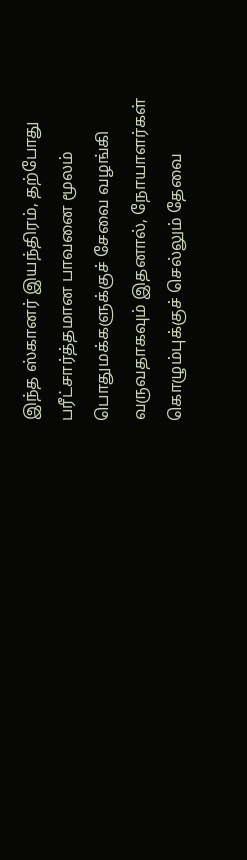இந்த ஸ்கானர் இயந்திரம், தற்போது பரீட்சார்த்தமான பாவனை மூலம் பொதுமக்களுக்குச் சேவை வழங்கி வருவதாகவும் இதனால், நோயாளர்கள் கொழும்புக்குச் செல்லும் தேவை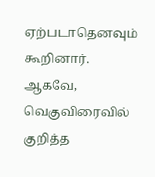ஏற்படாதெனவும் கூறினார்.
ஆகவே, வெகுவிரைவில் குறித்த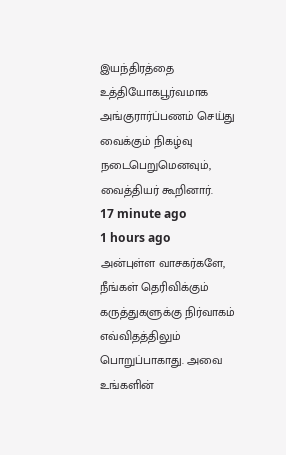இயந்திரத்தை உத்தியோகபூர்வமாக அங்குரார்ப்பணம் செய்து வைக்கும் நிகழ்வு நடைபெறுமெனவும், வைத்தியர் கூறினார்.
17 minute ago
1 hours ago
அன்புள்ள வாசகர்களே,
நீங்கள் தெரிவிக்கும் கருத்துகளுக்கு நிர்வாகம் எவ்விதத்திலும் பொறுப்பாகாது. அவை உங்களின்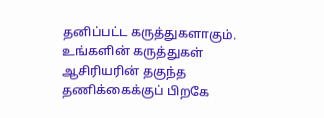தனிப்பட்ட கருத்துகளாகும். உங்களின் கருத்துகள் ஆசிரியரின் தகுந்த தணிக்கைக்குப் பிறகே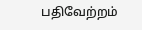பதிவேற்றம்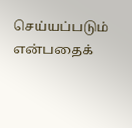செய்யப்படும் என்பதைக்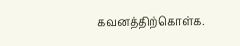கவனத்திற்கொள்க.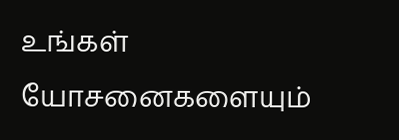உங்கள் யோசனைகளையும்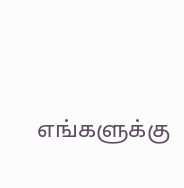எங்களுக்கு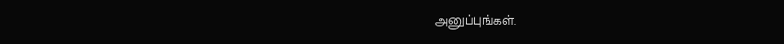அனுப்புங்கள்.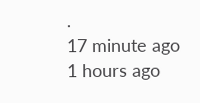.
17 minute ago
1 hours ago